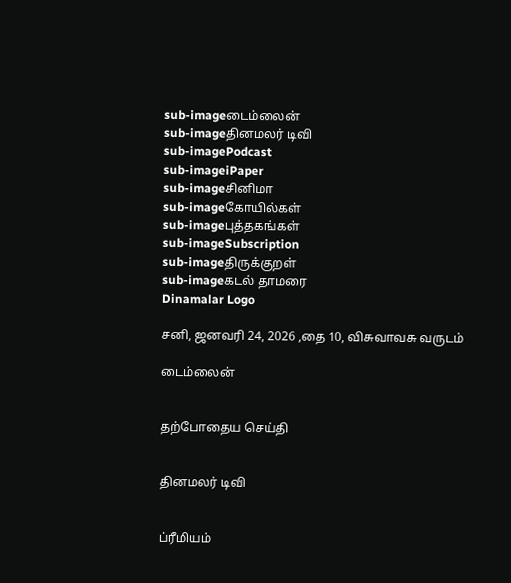sub-imageடைம்லைன்
sub-imageதினமலர் டிவி
sub-imagePodcast
sub-imageiPaper
sub-imageசினிமா
sub-imageகோயில்கள்
sub-imageபுத்தகங்கள்
sub-imageSubscription
sub-imageதிருக்குறள்
sub-imageகடல் தாமரை
Dinamalar Logo

சனி, ஜனவரி 24, 2026 ,தை 10, விசுவாவசு வருடம்

டைம்லைன்


தற்போதைய செய்தி


தினமலர் டிவி


ப்ரீமியம்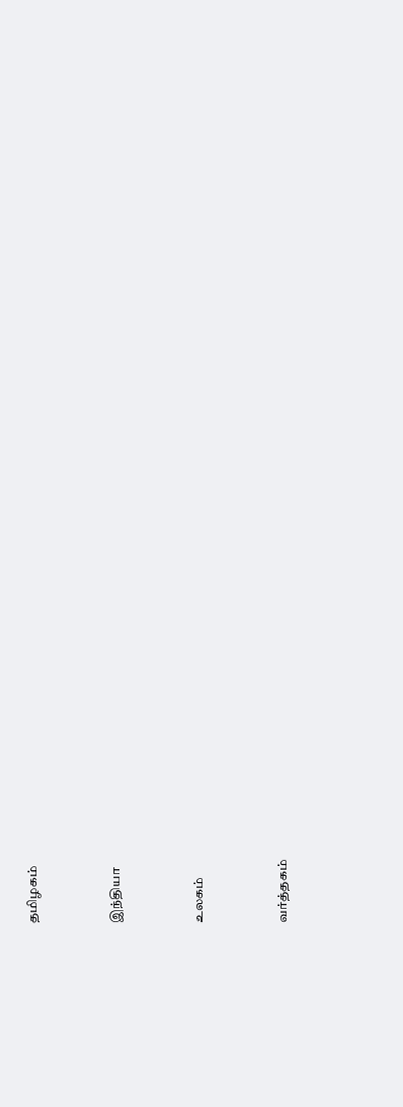தமிழகம்


இந்தியா


உலகம்


வர்த்தகம்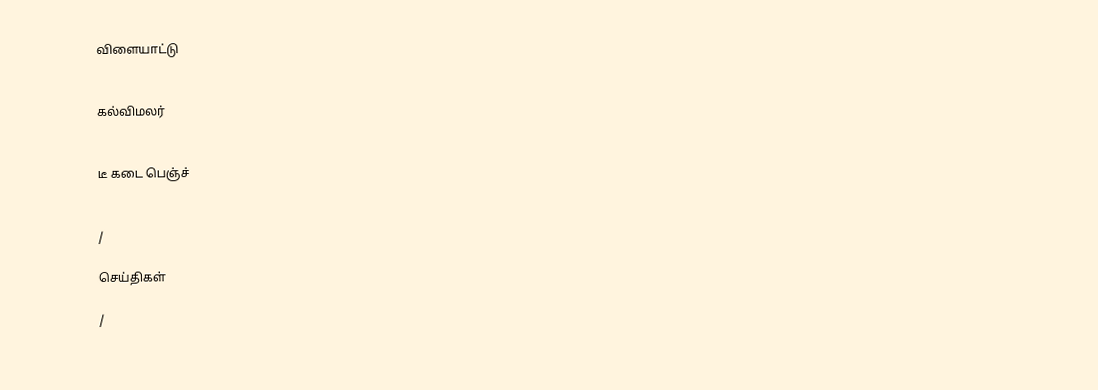விளையாட்டு


கல்விமலர்


டீ கடை பெஞ்ச்


/

செய்திகள்

/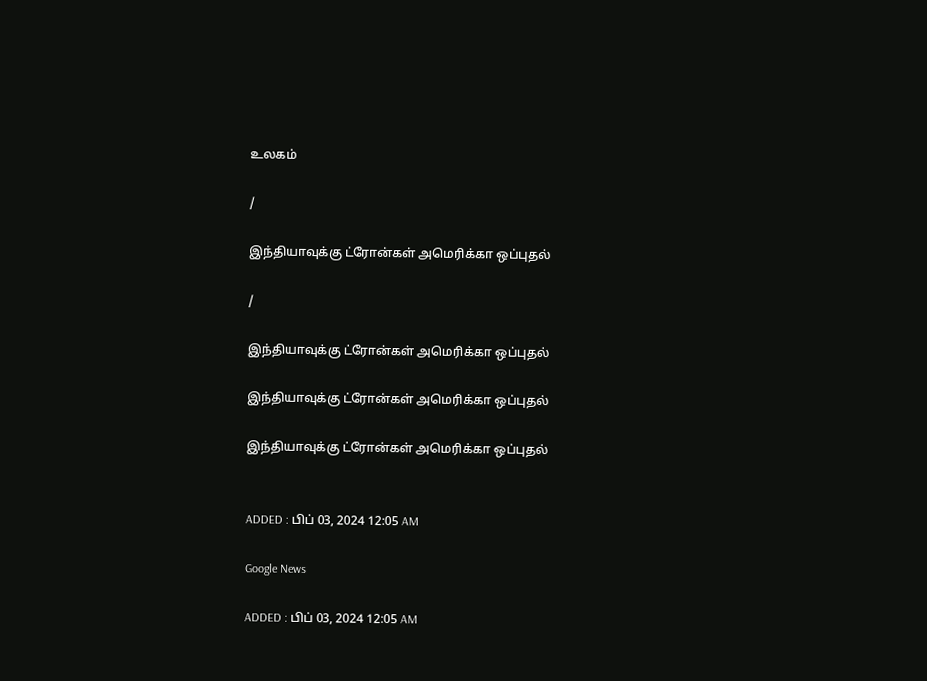உலகம்

/

இந்தியாவுக்கு ட்ரோன்கள் அமெரிக்கா ஒப்புதல்

/

இந்தியாவுக்கு ட்ரோன்கள் அமெரிக்கா ஒப்புதல்

இந்தியாவுக்கு ட்ரோன்கள் அமெரிக்கா ஒப்புதல்

இந்தியாவுக்கு ட்ரோன்கள் அமெரிக்கா ஒப்புதல்


ADDED : பிப் 03, 2024 12:05 AM

Google News

ADDED : பிப் 03, 2024 12:05 AM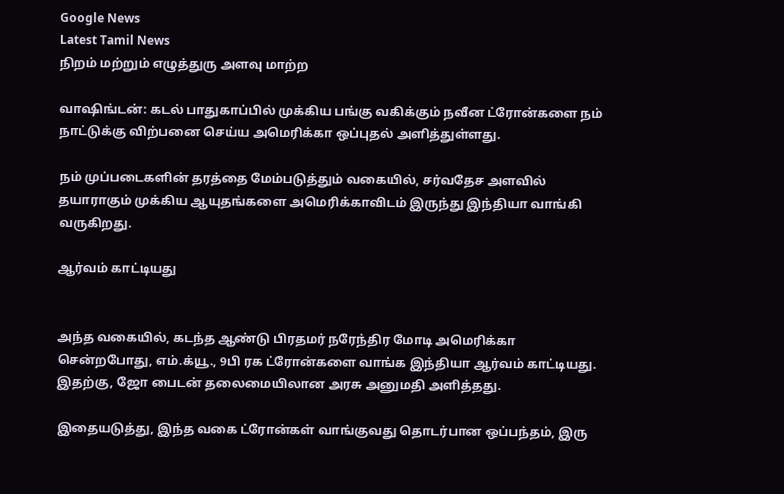Google News
Latest Tamil News
நிறம் மற்றும் எழுத்துரு அளவு மாற்ற

வாஷிங்டன்: கடல் பாதுகாப்பில் முக்கிய பங்கு வகிக்கும் நவீன ட்ரோன்களை நம் நாட்டுக்கு விற்பனை செய்ய அமெரிக்கா ஒப்புதல் அளித்துள்ளது.

நம் முப்படைகளின் தரத்தை மேம்படுத்தும் வகையில், சர்வதேச அளவில் தயாராகும் முக்கிய ஆயுதங்களை அமெரிக்காவிடம் இருந்து இந்தியா வாங்கி வருகிறது.

ஆர்வம் காட்டியது


அந்த வகையில், கடந்த ஆண்டு பிரதமர் நரேந்திர மோடி அமெரிக்கா சென்றபோது, எம்.க்யூ., 9பி ரக ட்ரோன்களை வாங்க இந்தியா ஆர்வம் காட்டியது. இதற்கு, ஜோ பைடன் தலைமையிலான அரசு அனுமதி அளித்தது.

இதையடுத்து, இந்த வகை ட்ரோன்கள் வாங்குவது தொடர்பான ஒப்பந்தம், இரு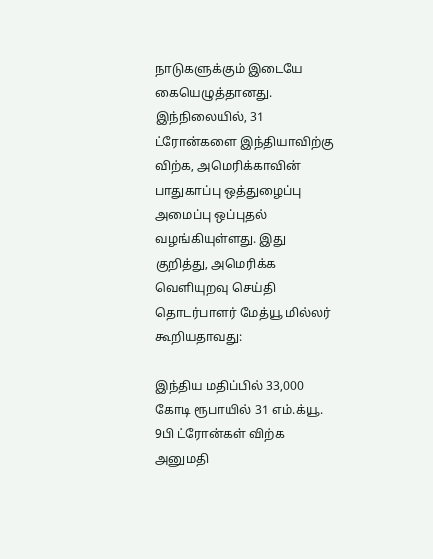நாடுகளுக்கும் இடையே கையெழுத்தானது. இந்நிலையில், 31 ட்ரோன்களை இந்தியாவிற்கு விற்க, அமெரிக்காவின் பாதுகாப்பு ஒத்துழைப்பு அமைப்பு ஒப்புதல் வழங்கியுள்ளது. இது குறித்து, அமெரிக்க வெளியுறவு செய்தி தொடர்பாளர் மேத்யூ மில்லர் கூறியதாவது:

இந்திய மதிப்பில் 33,000 கோடி ரூபாயில் 31 எம்.க்யூ. 9பி ட்ரோன்கள் விற்க அனுமதி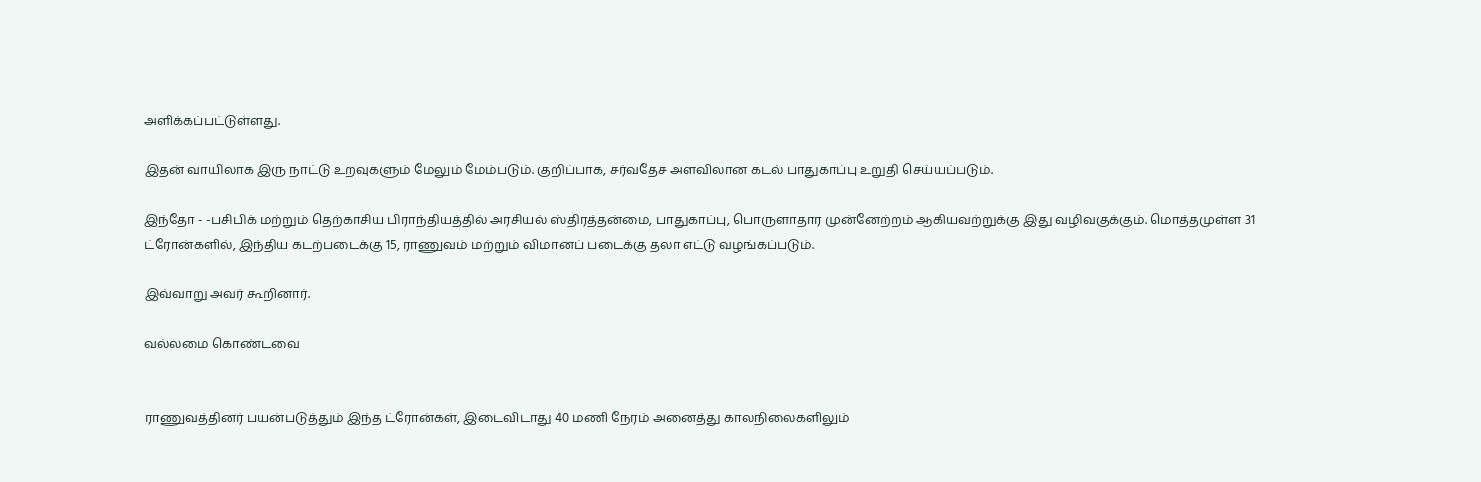அளிக்கப்பட்டுள்ளது.

இதன் வாயிலாக இரு நாட்டு உறவுகளும் மேலும் மேம்படும். குறிப்பாக, சர்வதேச அளவிலான கடல் பாதுகாப்பு உறுதி செய்யப்படும்.

இந்தோ - -பசிபிக் மற்றும் தெற்காசிய பிராந்தியத்தில் அரசியல் ஸ்திரத்தன்மை, பாதுகாப்பு, பொருளாதார முன்னேற்றம் ஆகியவற்றுக்கு இது வழிவகுக்கும். மொத்தமுள்ள 31 ட்ரோன்களில், இந்திய கடற்படைக்கு 15, ராணுவம் மற்றும் விமானப் படைக்கு தலா எட்டு வழங்கப்படும்.

இவ்வாறு அவர் கூறினார்.

வல்லமை கொண்டவை


ராணுவத்தினர் பயன்படுத்தும் இந்த ட்ரோன்கள், இடைவிடாது 40 மணி நேரம் அனைத்து காலநிலைகளிலும்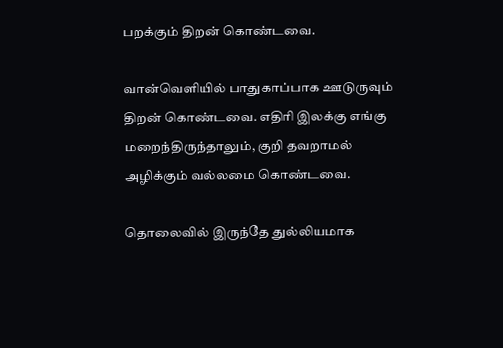பறக்கும் திறன் கொண்டவை.

வான்வெளியில் பாதுகாப்பாக ஊடுருவும் திறன் கொண்டவை. எதிரி இலக்கு எங்கு மறைந்திருந்தாலும், குறி தவறாமல் அழிக்கும் வல்லமை கொண்டவை.

தொலைவில் இருந்தே துல்லியமாக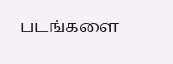படங்களை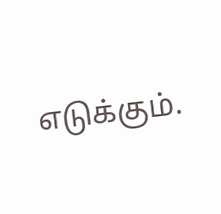எடுக்கும்.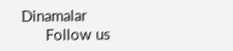Dinamalar
      Follow us